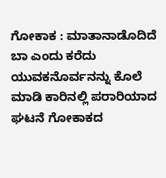ಗೋಕಾಕ : ಮಾತಾನಾಡೊದಿದೆ ಬಾ ಎಂದು ಕರೆದು ಯುವಕನೊರ್ವನನ್ನು ಕೊಲೆ ಮಾಡಿ ಕಾರಿನಲ್ಲಿ ಪರಾರಿಯಾದ ಘಟನೆ ಗೋಕಾಕದ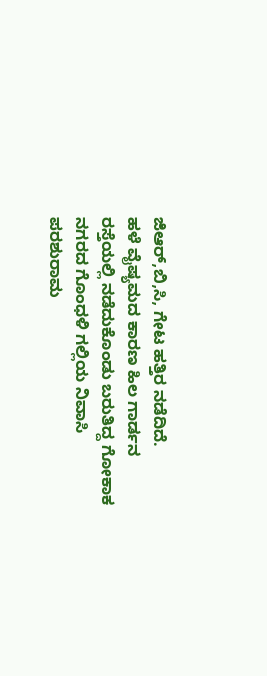ಜಿಆರ್,ಬಿ,ಸಿ, ಗೇಟ ಹತ್ತಿರ ನಡೆದಿದೆ.
ಹಳೆ ವೈಷ್ಯಮದ ಕಾರಣ ಹಿಲ ಗಾರ್ಡನ ರಸ್ತೆಯಲ್ಲಿ ನಡೆದುಕೊಂಡು ಬರುತಿದ್ದ ಗೋಕಾಕ ನಗರದ ಗೊಂಧಳಿ ಗಲ್ಲಿಯ ನಿವಾಸಿ ಪರಶುರಾಮ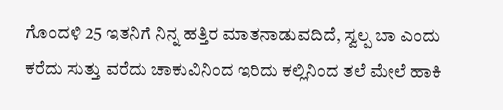ಗೊಂದಳಿ 25 ಇತನಿಗೆ ನಿನ್ನ ಹತ್ತಿರ ಮಾತನಾಡುವದಿದೆ, ಸ್ವಲ್ಪ ಬಾ ಎಂದು ಕರೆದು ಸುತ್ತು ವರೆದು ಚಾಕುವಿನಿಂದ ಇರಿದು ಕಲ್ಲಿನಿಂದ ತಲೆ ಮೇಲೆ ಹಾಕಿ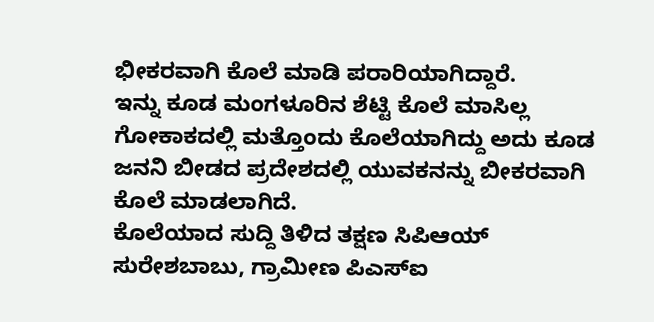ಭೀಕರವಾಗಿ ಕೊಲೆ ಮಾಡಿ ಪರಾರಿಯಾಗಿದ್ದಾರೆ.
ಇನ್ನು ಕೂಡ ಮಂಗಳೂರಿನ ಶೆಟ್ಟಿ ಕೊಲೆ ಮಾಸಿಲ್ಲ ಗೋಕಾಕದಲ್ಲಿ ಮತ್ತೊಂದು ಕೊಲೆಯಾಗಿದ್ದು ಅದು ಕೂಡ ಜನನಿ ಬೀಡದ ಪ್ರದೇಶದಲ್ಲಿ ಯುವಕನನ್ನು ಬೀಕರವಾಗಿ ಕೊಲೆ ಮಾಡಲಾಗಿದೆ.
ಕೊಲೆಯಾದ ಸುದ್ದಿ ತಿಳಿದ ತಕ್ಷಣ ಸಿಪಿಆಯ್ ಸುರೇಶಬಾಬು, ಗ್ರಾಮೀಣ ಪಿಎಸ್ಐ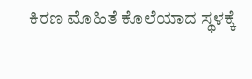ಕಿರಣ ಮೊಹಿತೆ ಕೊಲೆಯಾದ ಸ್ಥಳಕ್ಕೆ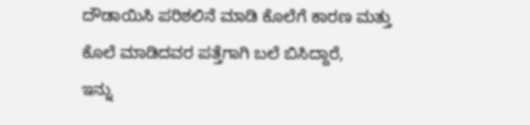ದೌಡಾಯಿಸಿ ಪರಿಶಲಿನೆ ಮಾಡಿ ಕೊಲೆಗೆ ಕಾರಣ ಮತ್ತು ಕೊಲೆ ಮಾಡಿದವರ ಪತ್ತೆಗಾಗಿ ಬಲೆ ಬಿಸಿದ್ದಾರೆ,
ಇನ್ನು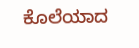ಕೊಲೆಯಾದ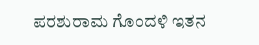ಪರಶುರಾಮ ಗೊಂದಳಿ ಇತನ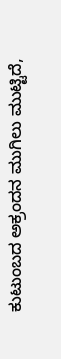ಕುಟುಂಬದ ಅಕ್ರಂದನ ಮುಗಿಲು ಮುಟ್ಟಿದೆ,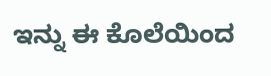ಇನ್ನು ಈ ಕೊಲೆಯಿಂದ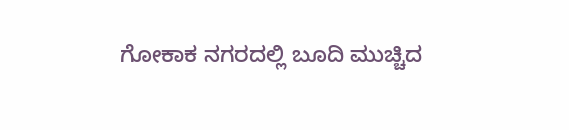ಗೋಕಾಕ ನಗರದಲ್ಲಿ ಬೂದಿ ಮುಚ್ಚಿದ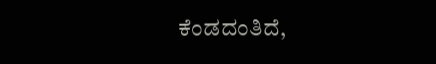ಕೆಂಡದಂತಿದೆ,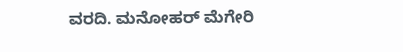ವರದಿ. ಮನೋಹರ್ ಮೆಗೇರಿ